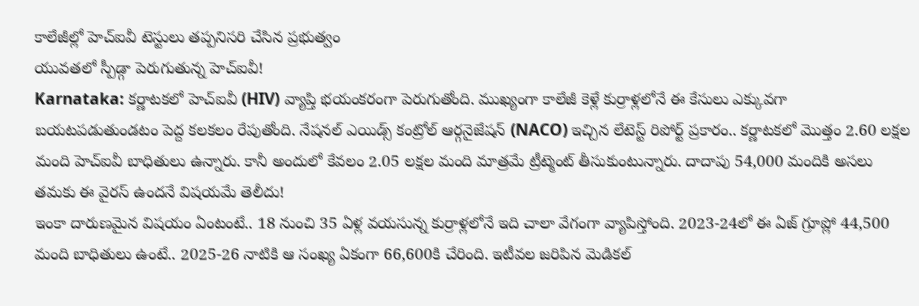కాలేజీల్లో హెచ్ఐవీ టెస్టులు తప్పనిసరి చేసిన ప్రభుత్వం
యువతలో స్పీడ్గా పెరుగుతున్న హెచ్ఐవీ!
Karnataka: కర్ణాటకలో హెచ్ఐవీ (HIV) వ్యాప్తి భయంకరంగా పెరుగుతోంది. ముఖ్యంగా కాలేజీ కెళ్లే కుర్రాళ్లలోనే ఈ కేసులు ఎక్కువగా బయటపడుతుండటం పెద్ద కలకలం రేపుతోంది. నేషనల్ ఎయిడ్స్ కంట్రోల్ ఆర్గనైజేషన్ (NACO) ఇచ్చిన లేటెస్ట్ రిపోర్ట్ ప్రకారం.. కర్ణాటకలో మొత్తం 2.60 లక్షల మంది హెచ్ఐవీ బాధితులు ఉన్నారు. కానీ అందులో కేవలం 2.05 లక్షల మంది మాత్రమే ట్రీట్మెంట్ తీసుకుంటున్నారు. దాదాపు 54,000 మందికి అసలు తమకు ఈ వైరస్ ఉందనే విషయమే తెలీదు!
ఇంకా దారుణమైన విషయం ఏంటంటే.. 18 నుంచి 35 ఏళ్ల వయసున్న కుర్రాళ్లలోనే ఇది చాలా వేగంగా వ్యాపిస్తోంది. 2023-24లో ఈ ఏజ్ గ్రూప్లో 44,500 మంది బాధితులు ఉంటే.. 2025-26 నాటికి ఆ సంఖ్య ఏకంగా 66,600కి చేరింది. ఇటీవల జరిపిన మెడికల్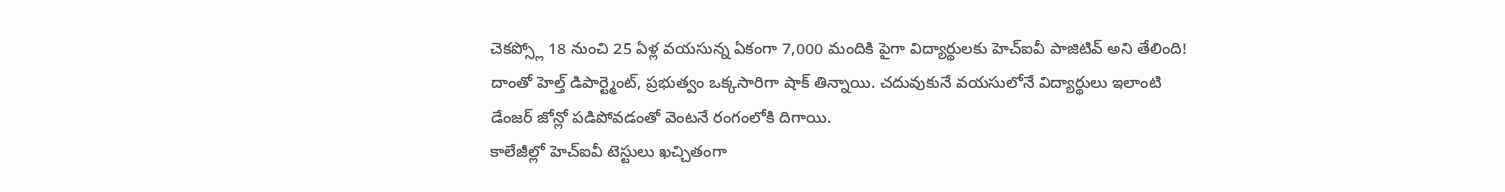చెకప్స్లో 18 నుంచి 25 ఏళ్ల వయసున్న ఏకంగా 7,000 మందికి పైగా విద్యార్థులకు హెచ్ఐవీ పాజిటివ్ అని తేలింది! దాంతో హెల్త్ డిపార్ట్మెంట్, ప్రభుత్వం ఒక్కసారిగా షాక్ తిన్నాయి. చదువుకునే వయసులోనే విద్యార్థులు ఇలాంటి డేంజర్ జోన్లో పడిపోవడంతో వెంటనే రంగంలోకి దిగాయి.
కాలేజీల్లో హెచ్ఐవీ టెస్టులు ఖచ్చితంగా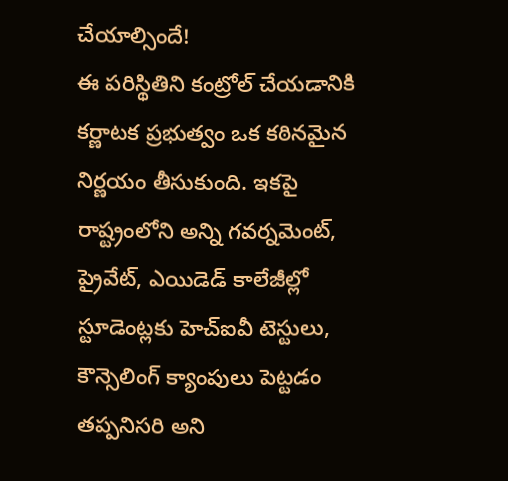చేయాల్సిందే!
ఈ పరిస్థితిని కంట్రోల్ చేయడానికి కర్ణాటక ప్రభుత్వం ఒక కఠినమైన నిర్ణయం తీసుకుంది. ఇకపై రాష్ట్రంలోని అన్ని గవర్నమెంట్, ప్రైవేట్, ఎయిడెడ్ కాలేజీల్లో స్టూడెంట్లకు హెచ్ఐవీ టెస్టులు, కౌన్సెలింగ్ క్యాంపులు పెట్టడం తప్పనిసరి అని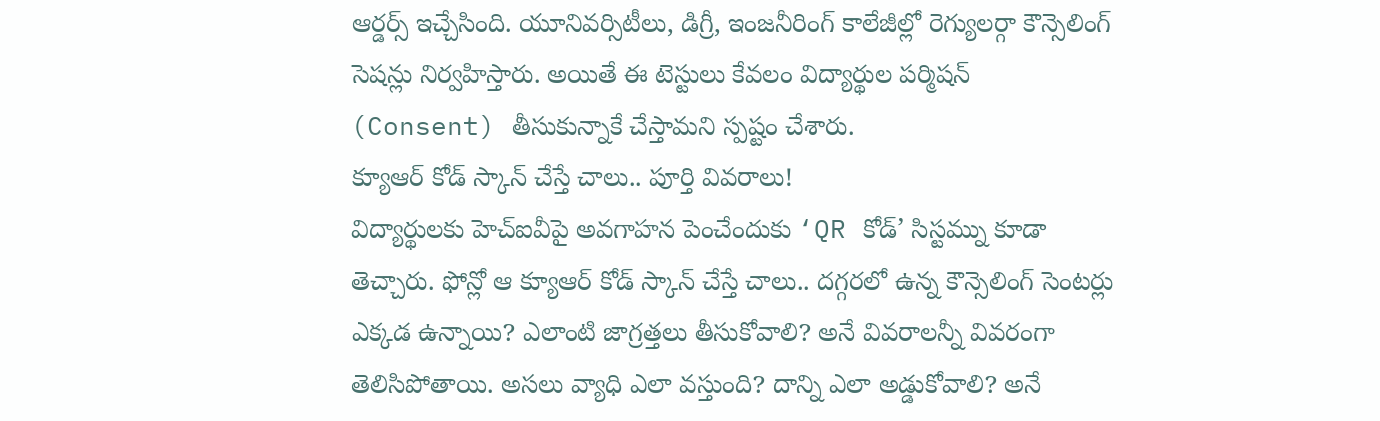ఆర్డర్స్ ఇచ్చేసింది. యూనివర్సిటీలు, డిగ్రీ, ఇంజనీరింగ్ కాలేజీల్లో రెగ్యులర్గా కౌన్సెలింగ్ సెషన్లు నిర్వహిస్తారు. అయితే ఈ టెస్టులు కేవలం విద్యార్థుల పర్మిషన్ (Consent) తీసుకున్నాకే చేస్తామని స్పష్టం చేశారు.
క్యూఆర్ కోడ్ స్కాన్ చేస్తే చాలు.. పూర్తి వివరాలు!
విద్యార్థులకు హెచ్ఐవీపై అవగాహన పెంచేందుకు ‘QR కోడ్’ సిస్టమ్ను కూడా తెచ్చారు. ఫోన్లో ఆ క్యూఆర్ కోడ్ స్కాన్ చేస్తే చాలు.. దగ్గరలో ఉన్న కౌన్సెలింగ్ సెంటర్లు ఎక్కడ ఉన్నాయి? ఎలాంటి జాగ్రత్తలు తీసుకోవాలి? అనే వివరాలన్నీ వివరంగా తెలిసిపోతాయి. అసలు వ్యాధి ఎలా వస్తుంది? దాన్ని ఎలా అడ్డుకోవాలి? అనే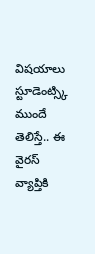విషయాలు స్టూడెంట్స్కి ముందే తెలిస్తే.. ఈ వైరస్ వ్యాప్తికి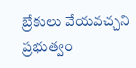బ్రేకులు వేయవచ్చని ప్రభుత్వం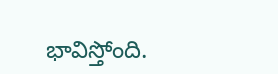భావిస్తోంది.